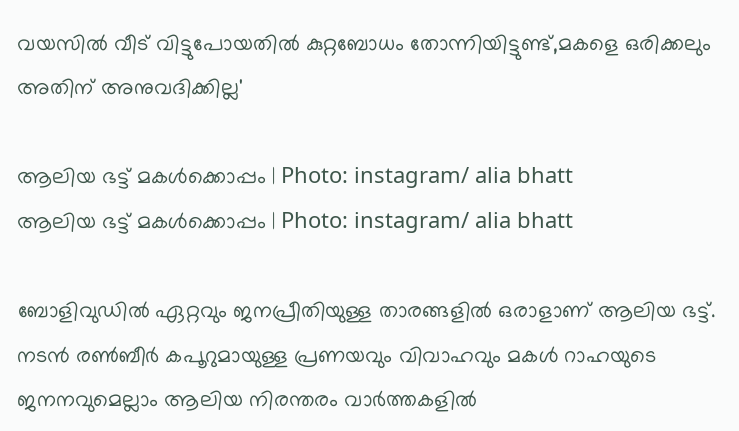വയസില്‍ വീട് വിട്ടുപോയതില്‍ കുറ്റബോധം തോന്നിയിട്ടുണ്ട്,മകളെ ഒരിക്കലും അതിന് അനുവദിക്കില്ല'

ആലിയ ഭട്ട് മകള്‍ക്കൊപ്പം | Photo: instagram/ alia bhatt
ആലിയ ഭട്ട് മകള്‍ക്കൊപ്പം | Photo: instagram/ alia bhatt

ബോളിവുഡില്‍ ഏറ്റവും ജനപ്രീതിയുള്ള താരങ്ങളില്‍ ഒരാളാണ് ആലിയ ഭട്ട്. നടന്‍ രണ്‍ബീര്‍ കപൂറുമായുള്ള പ്രണയവും വിവാഹവും മകള്‍ റാഹയുടെ ജനനവുമെല്ലാം ആലിയ നിരന്തരം വാര്‍ത്തകളില്‍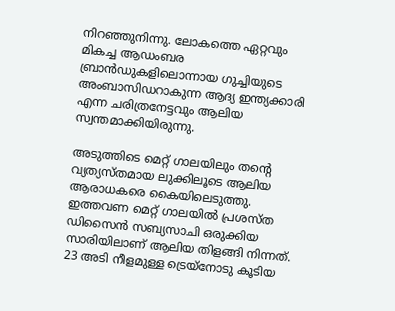നിറഞ്ഞുനിന്നു. ലോകത്തെ ഏറ്റവും മികച്ച ആഡംബര ബ്രാന്‍ഡുകളിലൊന്നായ ഗുച്ചിയുടെ അംബാസിഡറാകുന്ന ആദ്യ ഇന്ത്യക്കാരി എന്ന ചരിത്രനേട്ടവും ആലിയ സ്വന്തമാക്കിയിരുന്നു.

അടുത്തിടെ മെറ്റ് ഗാലയിലും തന്റെ വ്യത്യസ്തമായ ലുക്കിലൂടെ ആലിയ ആരാധകരെ കൈയിലെടുത്തു. ഇത്തവണ മെറ്റ് ഗാലയില്‍ പ്രശസ്ത ഡിസൈന്‍ സബ്യസാചി ഒരുക്കിയ സാരിയിലാണ് ആലിയ തിളങ്ങി നിന്നത്. 23 അടി നീളമുള്ള ട്രെയ്‌നോടു കൂടിയ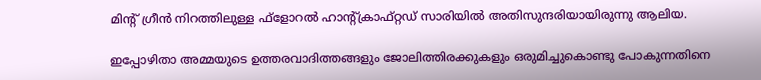മിന്റ് ഗ്രീന്‍ നിറത്തിലുള്ള ഫ്‌ളോറല്‍ ഹാന്റ്ക്രാഫ്റ്റഡ് സാരിയില്‍ അതിസുന്ദരിയായിരുന്നു ആലിയ.

ഇപ്പോഴിതാ അമ്മയുടെ ഉത്തരവാദിത്തങ്ങളും ജോലിത്തിരക്കുകളും ഒരുമിച്ചുകൊണ്ടു പോകുന്നതിനെ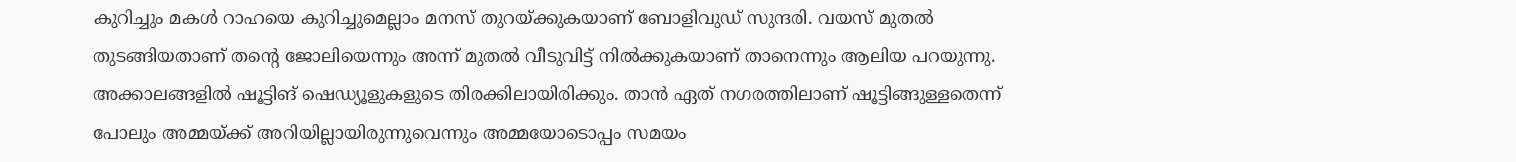കുറിച്ചും മകള്‍ റാഹയെ കുറിച്ചുമെല്ലാം മനസ് തുറയ്ക്കുകയാണ് ബോളിവുഡ് സുന്ദരി. വയസ് മുതല്‍ തുടങ്ങിയതാണ് തന്റെ ജോലിയെന്നും അന്ന് മുതല്‍ വീടുവിട്ട് നില്‍ക്കുകയാണ് താനെന്നും ആലിയ പറയുന്നു. അക്കാലങ്ങളില്‍ ഷൂട്ടിങ് ഷെഡ്യൂളുകളുടെ തിരക്കിലായിരിക്കും. താന്‍ ഏത് നഗരത്തിലാണ് ഷൂട്ടിങ്ങുള്ളതെന്ന് പോലും അമ്മയ്ക്ക് അറിയില്ലായിരുന്നുവെന്നും അമ്മയോടൊപ്പം സമയം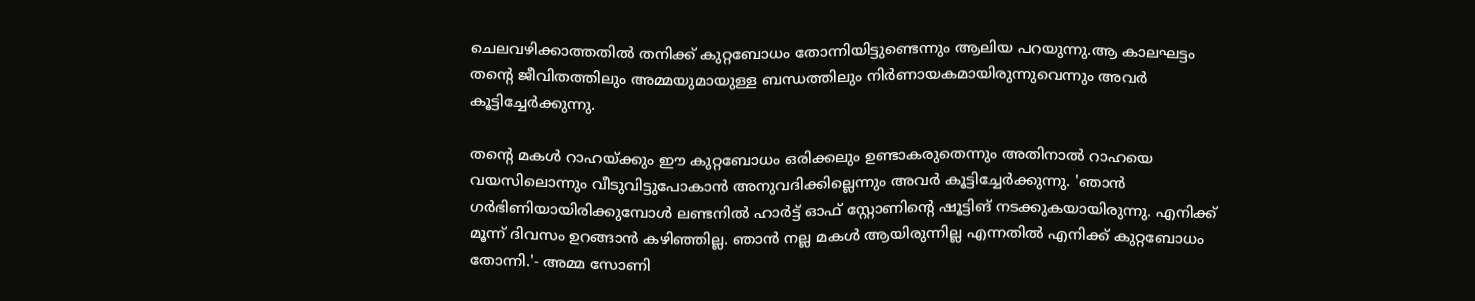ചെലവഴിക്കാത്തതില്‍ തനിക്ക് കുറ്റബോധം തോന്നിയിട്ടുണ്ടെന്നും ആലിയ പറയുന്നു.ആ കാലഘട്ടം തന്റെ ജീവിതത്തിലും അമ്മയുമായുള്ള ബന്ധത്തിലും നിര്‍ണായകമായിരുന്നുവെന്നും അവര്‍ കൂട്ടിച്ചേര്‍ക്കുന്നു.

തന്റെ മകള്‍ റാഹയ്ക്കും ഈ കുറ്റബോധം ഒരിക്കലും ഉണ്ടാകരുതെന്നും അതിനാല്‍ റാഹയെ വയസിലൊന്നും വീടുവിട്ടുപോകാൻ അനുവദിക്കില്ലെന്നും അവര്‍ കൂട്ടിച്ചേര്‍ക്കുന്നു. 'ഞാന്‍ ഗര്‍ഭിണിയായിരിക്കുമ്പോള്‍ ലണ്ടനില്‍ ഹാര്‍ട്ട് ഓഫ് സ്റ്റോണിന്റെ ഷൂട്ടിങ് നടക്കുകയായിരുന്നു. എനിക്ക് മൂന്ന് ദിവസം ഉറങ്ങാന്‍ കഴിഞ്ഞില്ല. ഞാന്‍ നല്ല മകള്‍ ആയിരുന്നില്ല എന്നതില്‍ എനിക്ക് കുറ്റബോധം തോന്നി.'- അമ്മ സോണി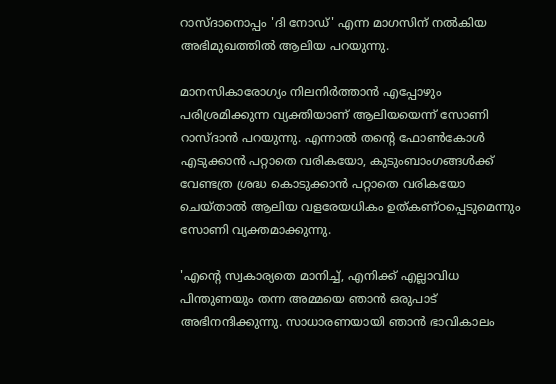റാസ്ദാനൊപ്പം 'ദി നോഡ്' എന്ന മാഗസിന് നല്‍കിയ അഭിമുഖത്തില്‍ ആലിയ പറയുന്നു.

മാനസികാരോഗ്യം നിലനിര്‍ത്താന്‍ എപ്പോഴും പരിശ്രമിക്കുന്ന വ്യക്തിയാണ് ആലിയയെന്ന് സോണി റാസ്ദാന്‍ പറയുന്നു. എന്നാല്‍ തന്റെ ഫോണ്‍കോള്‍ എടുക്കാന്‍ പറ്റാതെ വരികയോ, കുടുംബാംഗങ്ങള്‍ക്ക് വേണ്ടത്ര ശ്രദ്ധ കൊടുക്കാന്‍ പറ്റാതെ വരികയോ ചെയ്താല്‍ ആലിയ വളരേയധികം ഉത്കണ്ഠപ്പെടുമെന്നും സോണി വ്യക്തമാക്കുന്നു.

'എന്റെ സ്വകാര്യതെ മാനിച്ച്, എനിക്ക് എല്ലാവിധ പിന്തുണയും തന്ന അമ്മയെ ഞാന്‍ ഒരുപാട് അഭിനന്ദിക്കുന്നു. സാധാരണയായി ഞാന്‍ ഭാവികാലം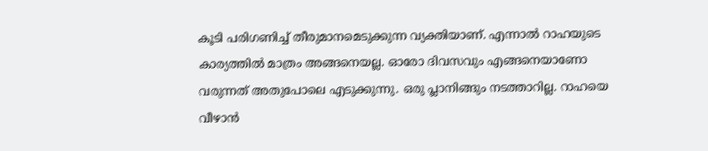കൂടി പരിഗണിച്ച് തീരുമാനമെടുക്കുന്ന വ്യക്തിയാണ്. എന്നാല്‍ റാഹയുടെ കാര്യത്തില്‍ മാത്രം അങ്ങനെയല്ല. ഓരോ ദിവസവും എങ്ങനെയാണോ വരുന്നത് അതുപോലെ എടുക്കുന്നു. ഒരു പ്ലാനിങ്ങും നടത്താറില്ല. റാഹയെ വീഴാന്‍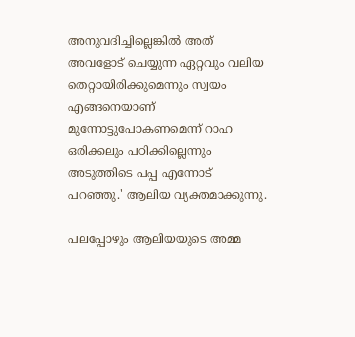അനുവദിച്ചില്ലെങ്കില്‍ അത് അവളോട് ചെയ്യുന്ന ഏറ്റവും വലിയ തെറ്റായിരിക്കുമെന്നും സ്വയം എങ്ങനെയാണ് മുന്നോട്ടുപോകണമെന്ന് റാഹ ഒരിക്കലും പഠിക്കില്ലെന്നും അടുത്തിടെ പപ്പ എന്നോട് പറഞ്ഞു.' ആലിയ വ്യക്തമാക്കുന്നു.

പലപ്പോഴും ആലിയയുടെ അമ്മ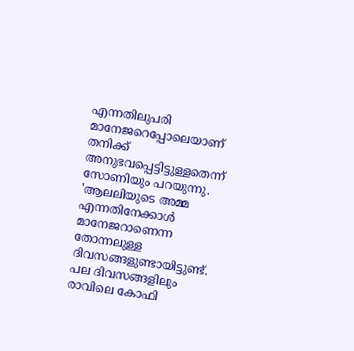എന്നതിലുപരി മാനേജറെപ്പോലെയാണ് തനിക്ക് അനുഭവപ്പെട്ടിട്ടുള്ളതെന്ന് സോണിയും പറയുന്നു. 'ആലലിയുടെ അമ്മ എന്നതിനേക്കാള്‍ മാനേജറാണെന്ന തോന്നലുള്ള ദിവസങ്ങളുണ്ടായിട്ടുണ്ട്. പല ദിവസങ്ങളിലും രാവിലെ കോഫി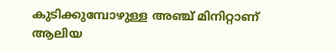കുടിക്കുമ്പോഴുള്ള അഞ്ച് മിനിറ്റാണ് ആലിയ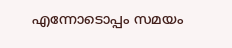എന്നോടൊപ്പം സമയം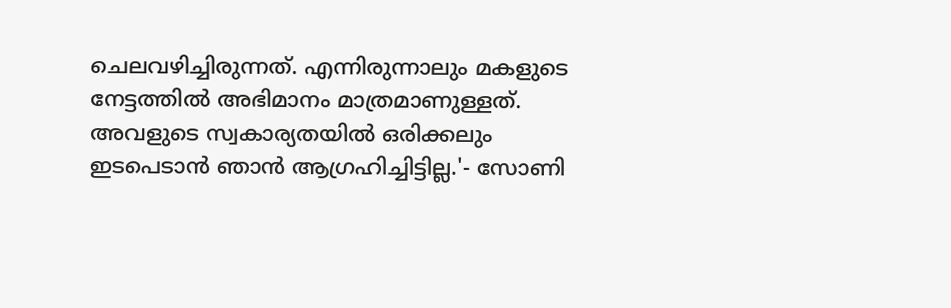ചെലവഴിച്ചിരുന്നത്. എന്നിരുന്നാലും മകളുടെ നേട്ടത്തില്‍ അഭിമാനം മാത്രമാണുള്ളത്. അവളുടെ സ്വകാര്യതയില്‍ ഒരിക്കലും ഇടപെടാന്‍ ഞാന്‍ ആഗ്രഹിച്ചിട്ടില്ല.'- സോണി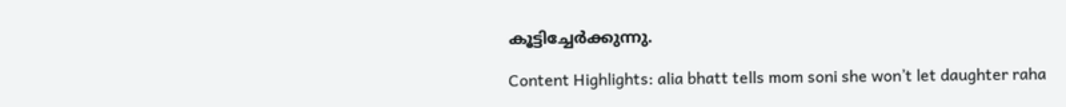കൂട്ടിച്ചേര്‍ക്കുന്നു.

Content Highlights: alia bhatt tells mom soni she won’t let daughter raha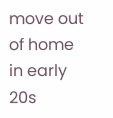move out of home in early 20s